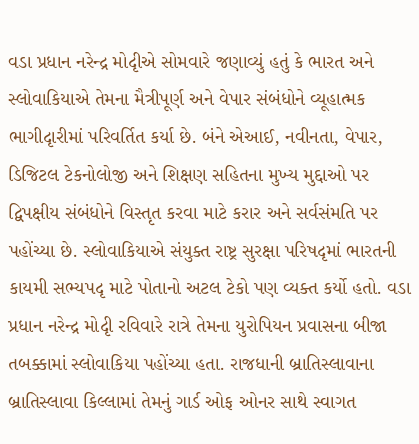વડા પ્રધાન નરેન્દ્ર મોદૃીએ સોમવારે જણાવ્યું હતું કે ભારત અને સ્લોવાકિયાએ તેમના મૈત્રીપૂર્ણ અને વેપાર સંબંધોને વ્યૂહાત્મક ભાગીદૃારીમાં પરિવર્તિત કર્યા છે. બંને એઆઈ, નવીનતા, વેપાર, ડિજિટલ ટેકનોલોજી અને શિક્ષણ સહિતના મુખ્ય મુદ્દાઓ પર દ્વિપક્ષીય સંબંધોને વિસ્તૃત કરવા માટે કરાર અને સર્વસંમતિ પર પહોંચ્યા છે. સ્લોવાકિયાએ સંયુક્ત રાષ્ટ્ર સુરક્ષા પરિષદૃમાં ભારતની કાયમી સભ્યપદૃ માટે પોતાનો અટલ ટેકો પણ વ્યક્ત કર્યો હતો. વડા પ્રધાન નરેન્દ્ર મોદૃી રવિવારે રાત્રે તેમના યુરોપિયન પ્રવાસના બીજા તબક્કામાં સ્લોવાકિયા પહોંચ્યા હતા. રાજધાની બ્રાતિસ્લાવાના બ્રાતિસ્લાવા કિલ્લામાં તેમનું ગાર્ડ ઓફ ઓનર સાથે સ્વાગત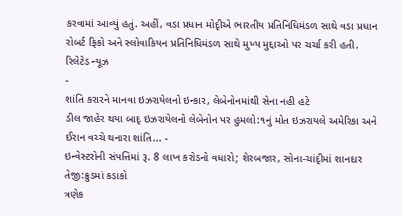કરવામાં આવ્યું હતું. અહીં, વડા પ્રધાન મોદૃીએ ભારતીય પ્રતિનિધિમંડળ સાથે વડા પ્રધાન રોબર્ટ ફિકો અને સ્લોવાકિયન પ્રતિનિધિમંડળ સાથે મુખ્ય મુદ્દાઓ પર ચર્ચા કરી હતી.
રિલેટેડ ન્યૂઝ
-
શાંતિ કરારને માનવા ઇઝરાયેલનો ઇન્કાર, લેબેનોનમાંથી સેના નહી હટે
ડીલ જાહેર થયા બાદૃ ઇઝરાયેલનો લેબેનોન પર હુમલો:૧નું મોત ઇઝરાયલે અમેરિકા અને ઈરાન વચ્ચે થનારા શાંતિ... -
ઇન્વેસ્ટરોની સંપત્તિમાં રૂ. 8 લાખ કરોડનો વધારો; શેરબજાર, સોના-ચાંદૃીમાં શાનદાર તેજી:ક્રુડમાં કડાકો
ત્રણેક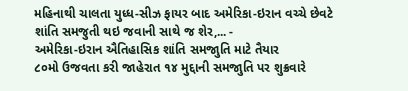મહિનાથી ચાલતા યુધ્ધ-સીઝ ફાયર બાદ અમેરિકા-ઇરાન વચ્ચે છેવટે શાંતિ સમજુતી થઇ જવાની સાથે જ શેર,... -
અમેરિકા-ઇરાન ઐતિહાસિક શાંતિ સમજાુતિ માટે તૈયાર
૮૦મો ઉજવતા કરી જાહેરાત ૧૪ મુદ્દાની સમજાુતિ પર શુક્રવારે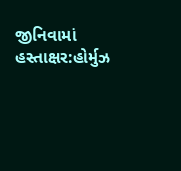જીનિવામાં હસ્તાક્ષર:હોર્મુઝ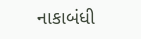નાકાબંધી